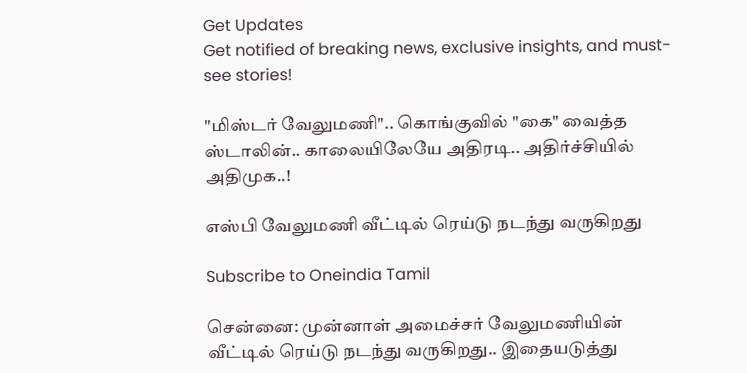Get Updates
Get notified of breaking news, exclusive insights, and must-see stories!

"மிஸ்டர் வேலுமணி".. கொங்குவில் "கை" வைத்த ஸ்டாலின்.. காலையிலேயே அதிரடி.. அதிர்ச்சியில் அதிமுக..!

எஸ்பி வேலுமணி வீட்டில் ரெய்டு நடந்து வருகிறது

Subscribe to Oneindia Tamil

சென்னை: முன்னாள் அமைச்சர் வேலுமணியின் வீட்டில் ரெய்டு நடந்து வருகிறது.. இதையடுத்து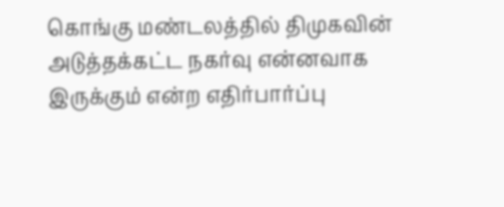கொங்கு மண்டலத்தில் திமுகவின் அடுத்தக்கட்ட நகர்வு என்னவாக இருக்கும் என்ற எதிர்பார்ப்பு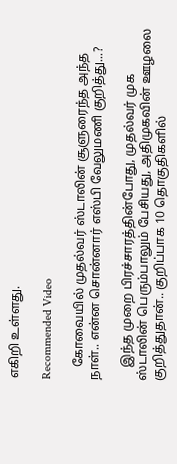எகிறி உள்ளது.

Recommended Video

    கோவையில் முதல்வர் ஸ்டாலின் சூளுரைந்த அந்த நாள்.. என்ன சொன்னார் எஸ்பி வேலுமணி குறித்து...?

    இந்த முறை பிரச்சாரத்தின்போது, முதல்வர் முக ஸ்டாலின் பெரும்பாலும் பேசியது, அதிமுகவின் ஊழலை குறித்துதான்.. குறிப்பாக 10 தொகுதிகளில்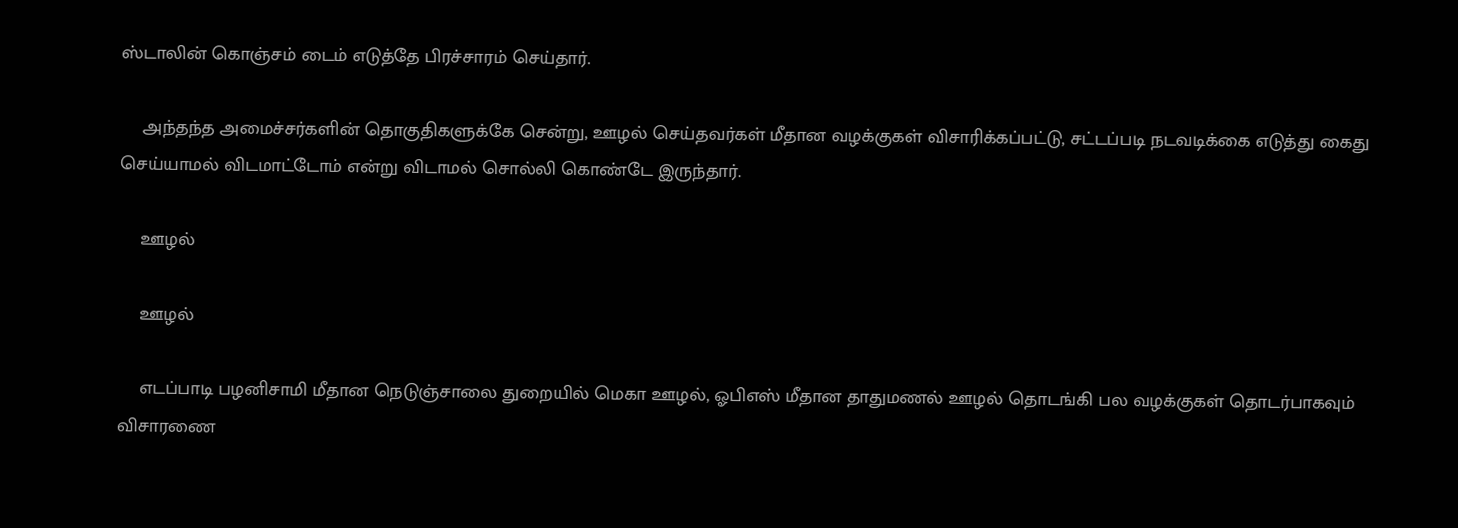ஸ்டாலின் கொஞ்சம் டைம் எடுத்தே பிரச்சாரம் செய்தார்.

    அந்தந்த அமைச்சர்களின் தொகுதிகளுக்கே சென்று, ஊழல் செய்தவர்கள் மீதான வழக்குகள் விசாரிக்கப்பட்டு, சட்டப்படி நடவடிக்கை எடுத்து கைது செய்யாமல் விடமாட்டோம் என்று விடாமல் சொல்லி கொண்டே இருந்தார்.

    ஊழல்

    ஊழல்

    எடப்பாடி பழனிசாமி மீதான நெடுஞ்சாலை துறையில் மெகா ஊழல், ஓபிஎஸ் மீதான தாதுமணல் ஊழல் தொடங்கி பல வழக்குகள் தொடர்பாகவும் விசாரணை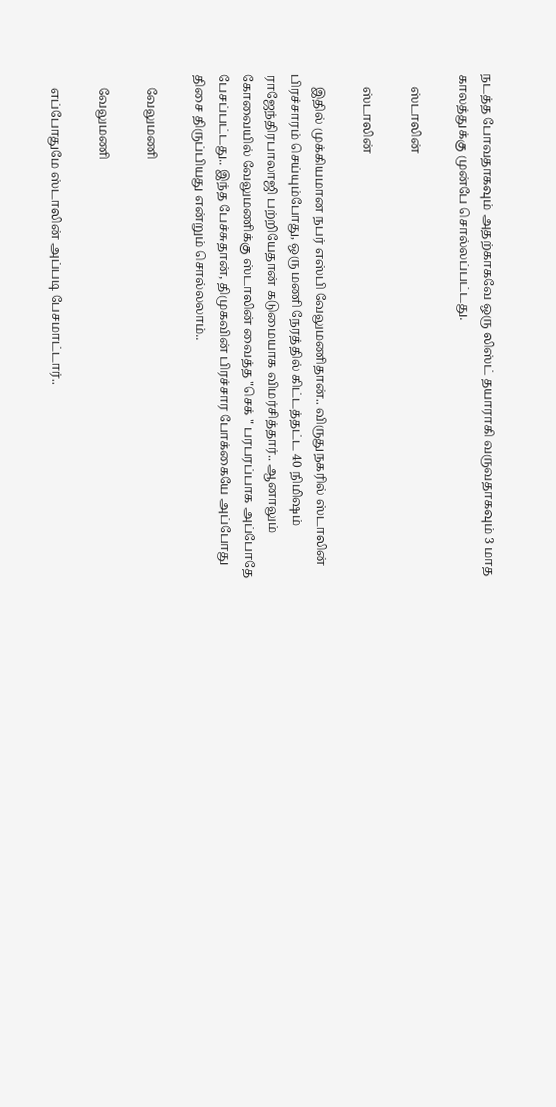நடத்த போவதாகவும் அதற்காகவே ஒரு லிஸ்ட் தயாராகி வருவதாகவும் 3 மாத காலத்துக்கு முன்பே சொல்லப்பட்டது.

    ஸ்டாலின்

    ஸ்டாலின்

    இதில் முக்கியமான நபர் எஸ்பி வேலுமணிதான்.. விருதுநகரில் ஸ்டாலின் பிரச்சாரம் செய்யும்போது, ஒரு மணி நேரத்தில் கிட்டத்தட்ட 40 நிமிஷம் ராஜேந்திரபாலாஜி பற்றியேதான் கடுமையாக விமர்சித்தார்.. ஆனாலும் கோவையில் வேலுமணிக்கு ஸ்டாலின் வைத்த "செக் " பரபரப்பாக அப்போதே பேசப்பட்டது.. இந்த பேச்சுதான், திமுகவின் பிரச்சார போக்கையே அப்போது திசை திருப்பியது என்றும் சொல்லலாம்..

    வேலுமணி

    வேலுமணி

    எப்போதுமே ஸ்டாலின் அப்படி பேசமாட்டார்..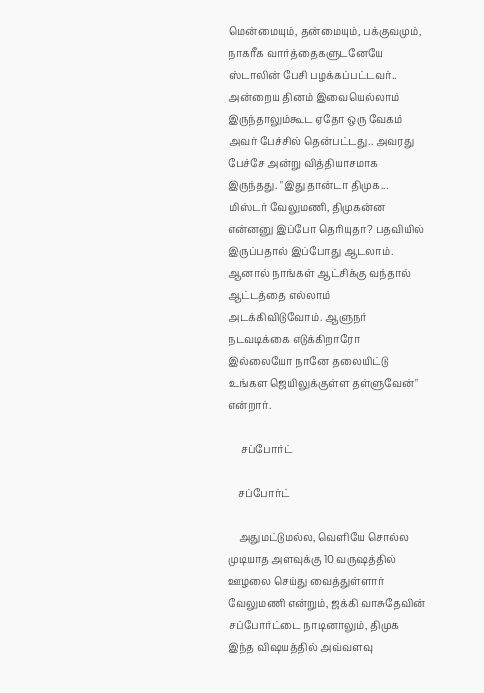மென்மையும், தன்மையும், பக்குவமும், நாகரீக வார்த்தைகளுடனேயே ஸ்டாலின் பேசி பழக்கப்பட்டவர்.. அன்றைய தினம் இவையெல்லாம் இருந்தாலும்கூட ஏதோ ஒரு வேகம் அவர் பேச்சில் தென்பட்டது.. அவரது பேச்சே அன்று வித்தியாசமாக இருந்தது. "இது தான்டா திமுக... மிஸ்டர் வேலுமணி, திமுகன்ன என்னனு இப்போ தெரியுதா? பதவியில் இருப்பதால் இப்போது ஆடலாம். ஆனால் நாங்கள் ஆட்சிக்கு வந்தால் ஆட்டத்தை எல்லாம் அடக்கிவிடுவோம். ஆளுநர் நடவடிக்கை எடுக்கிறாரோ இல்லையோ நானே தலையிட்டு உங்கள ஜெயிலுக்குள்ள தள்ளுவேன்" என்றார்.

     சப்போர்ட்

    சப்போர்ட்

    அதுமட்டுமல்ல, வெளியே சொல்ல முடியாத அளவுக்கு 10 வருஷத்தில் ஊழலை செய்து வைத்துள்ளார் வேலுமணி என்றும், ஜக்கி வாசுதேவின் சப்போர்ட்டை நாடினாலும், திமுக இந்த விஷயத்தில் அவ்வளவு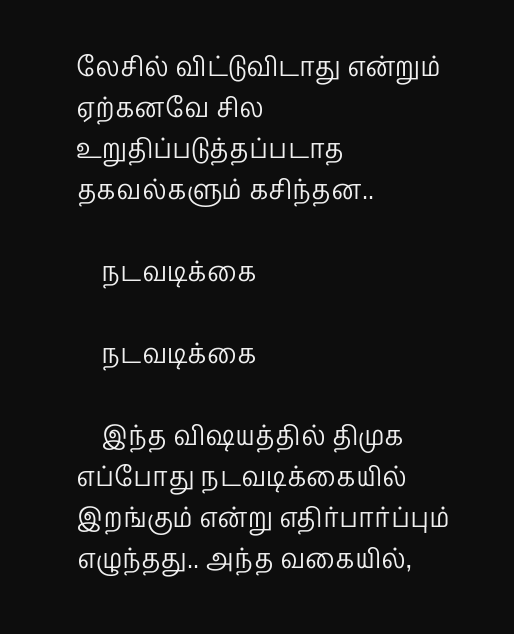லேசில் விட்டுவிடாது என்றும் ஏற்கனவே சில உறுதிப்படுத்தப்படாத தகவல்களும் கசிந்தன..

    நடவடிக்கை

    நடவடிக்கை

    இந்த விஷயத்தில் திமுக எப்போது நடவடிக்கையில் இறங்கும் என்று எதிர்பார்ப்பும் எழுந்தது.. அந்த வகையில்,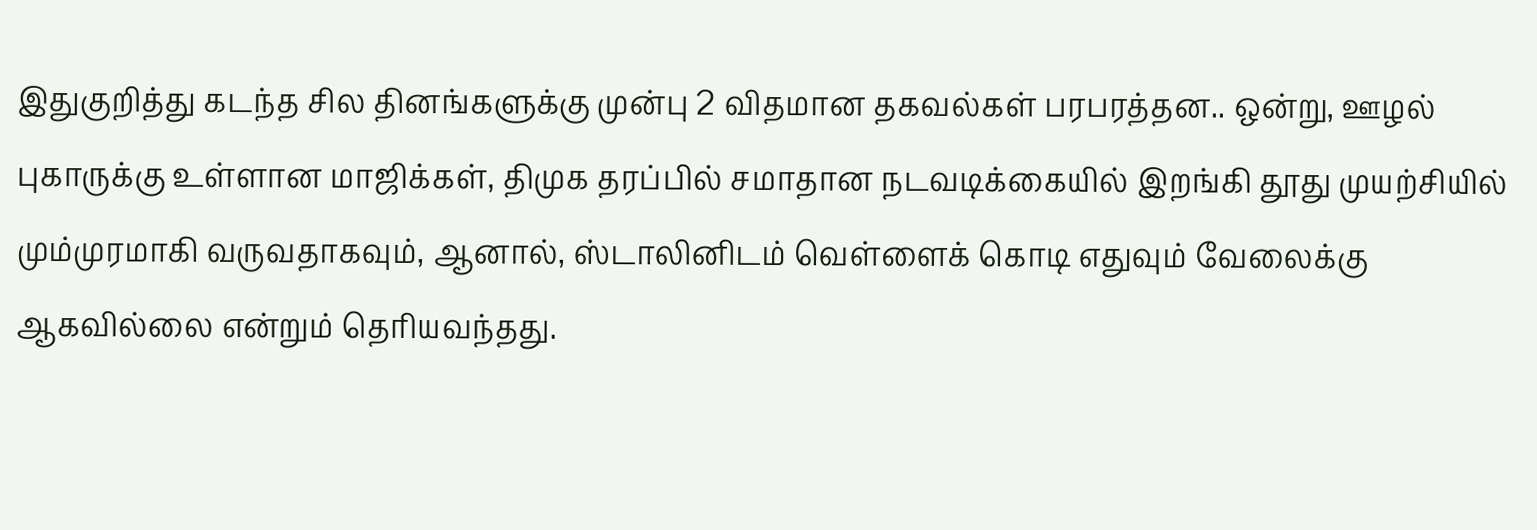இதுகுறித்து கடந்த சில தினங்களுக்கு முன்பு 2 விதமான தகவல்கள் பரபரத்தன.. ஒன்று, ஊழல் புகாருக்கு உள்ளான மாஜிக்கள், திமுக தரப்பில் சமாதான நடவடிக்கையில் இறங்கி தூது முயற்சியில் மும்முரமாகி வருவதாகவும், ஆனால், ஸ்டாலினிடம் வெள்ளைக் கொடி எதுவும் வேலைக்கு ஆகவில்லை என்றும் தெரியவந்தது.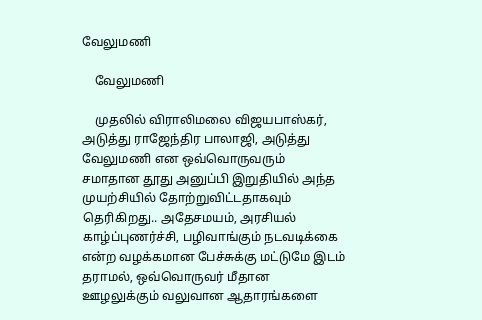வேலுமணி

    வேலுமணி

    முதலில் விராலிமலை விஜயபாஸ்கர், அடுத்து ராஜேந்திர பாலாஜி, அடுத்து வேலுமணி என ஒவ்வொருவரும் சமாதான தூது அனுப்பி இறுதியில் அந்த முயற்சியில் தோற்றுவிட்டதாகவும் தெரிகிறது.. அதேசமயம், அரசியல் காழ்ப்புணர்ச்சி, பழிவாங்கும் நடவடிக்கை என்ற வழக்கமான பேச்சுக்கு மட்டுமே இடம் தராமல், ஒவ்வொருவர் மீதான ஊழலுக்கும் வலுவான ஆதாரங்களை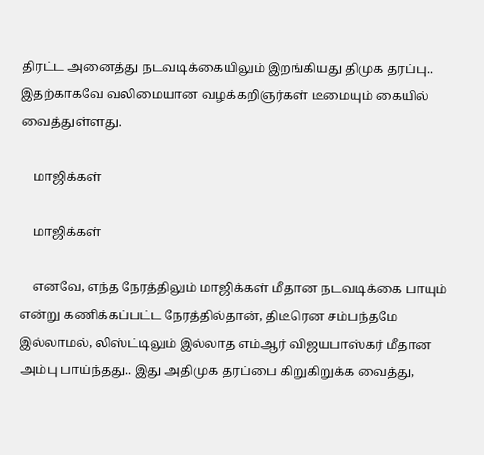திரட்ட அனைத்து நடவடிக்கையிலும் இறங்கியது திமுக தரப்பு.. இதற்காகவே வலிமையான வழக்கறிஞர்கள் டீமையும் கையில் வைத்துள்ளது.

    மாஜிக்கள்

    மாஜிக்கள்

    எனவே, எந்த நேரத்திலும் மாஜிக்கள் மீதான நடவடிக்கை பாயும் என்று கணிக்கப்பட்ட நேரத்தில்தான், திடீரென சம்பந்தமே இல்லாமல், லிஸ்ட்டிலும் இல்லாத எம்ஆர் விஜயபாஸ்கர் மீதான அம்பு பாய்ந்தது.. இது அதிமுக தரப்பை கிறுகிறுக்க வைத்து,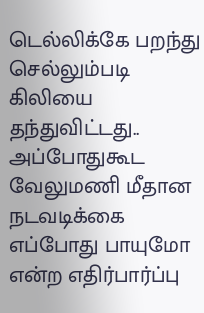டெல்லிக்கே பறந்து செல்லும்படி கிலியை தந்துவிட்டது.. அப்போதுகூட வேலுமணி மீதான நடவடிக்கை எப்போது பாயுமோ என்ற எதிர்பார்ப்பு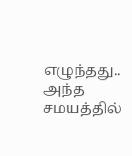எழுந்தது.. அந்த சமயத்தில்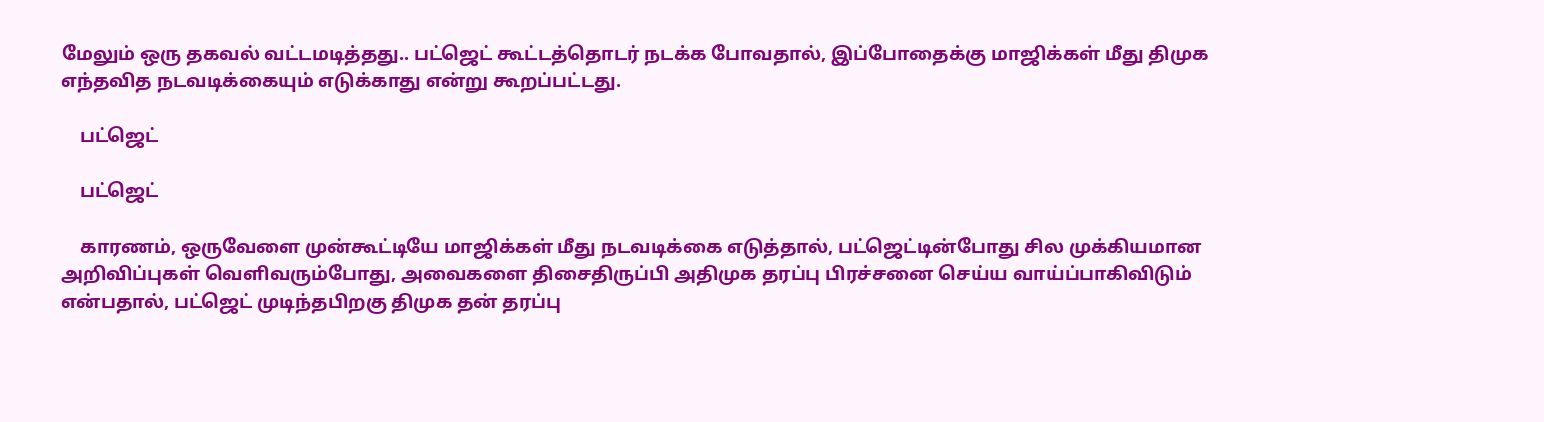மேலும் ஒரு தகவல் வட்டமடித்தது.. பட்ஜெட் கூட்டத்தொடர் நடக்க போவதால், இப்போதைக்கு மாஜிக்கள் மீது திமுக எந்தவித நடவடிக்கையும் எடுக்காது என்று கூறப்பட்டது.

    பட்ஜெட்

    பட்ஜெட்

    காரணம், ஒருவேளை முன்கூட்டியே மாஜிக்கள் மீது நடவடிக்கை எடுத்தால், பட்ஜெட்டின்போது சில முக்கியமான அறிவிப்புகள் வெளிவரும்போது, அவைகளை திசைதிருப்பி அதிமுக தரப்பு பிரச்சனை செய்ய வாய்ப்பாகிவிடும் என்பதால், பட்ஜெட் முடிந்தபிறகு திமுக தன் தரப்பு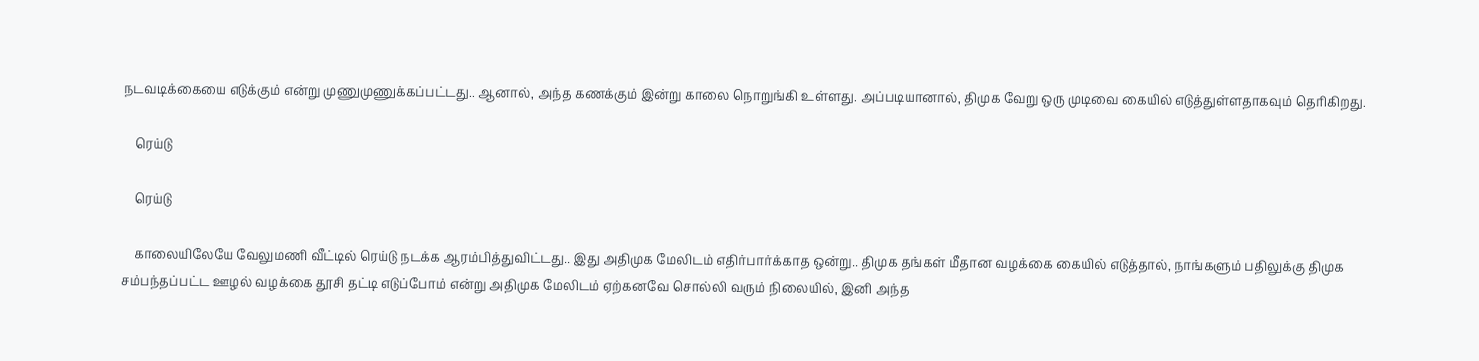நடவடிக்கையை எடுக்கும் என்று முணுமுணுக்கப்பட்டது.. ஆனால், அந்த கணக்கும் இன்று காலை நொறுங்கி உள்ளது. அப்படியானால், திமுக வேறு ஒரு முடிவை கையில் எடுத்துள்ளதாகவும் தெரிகிறது.

    ரெய்டு

    ரெய்டு

    காலையிலேயே வேலுமணி வீட்டில் ரெய்டு நடக்க ஆரம்பித்துவிட்டது.. இது அதிமுக மேலிடம் எதிர்பார்க்காத ஒன்று.. திமுக தங்கள் மீதான வழக்கை கையில் எடுத்தால், நாங்களும் பதிலுக்கு திமுக சம்பந்தப்பட்ட ஊழல் வழக்கை தூசி தட்டி எடுப்போம் என்று அதிமுக மேலிடம் ஏற்கனவே சொல்லி வரும் நிலையில், இனி அந்த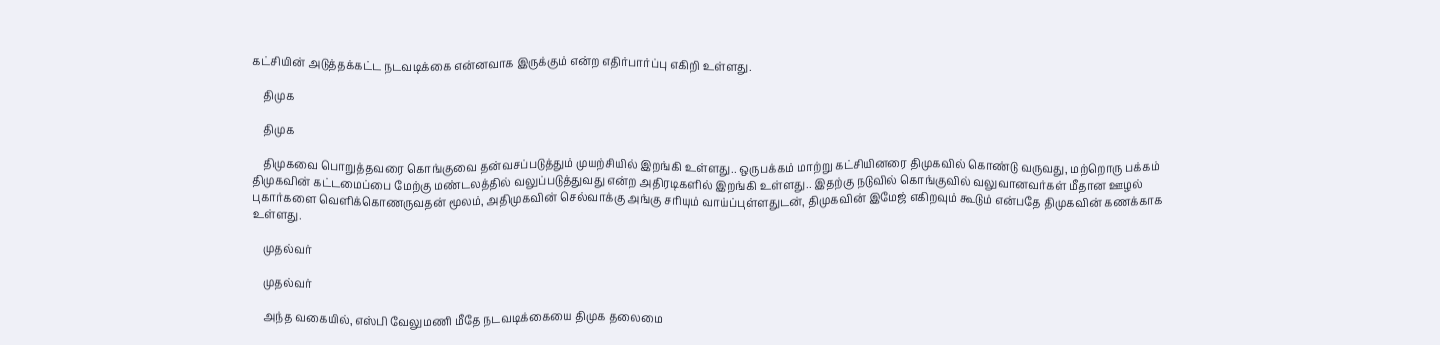கட்சியின் அடுத்தக்கட்ட நடவடிக்கை என்னவாக இருக்கும் என்ற எதிர்பார்ப்பு எகிறி உள்ளது.

    திமுக

    திமுக

    திமுகவை பொறுத்தவரை கொங்குவை தன்வசப்படுத்தும் முயற்சியில் இறங்கி உள்ளது.. ஒருபக்கம் மாற்று கட்சியினரை திமுகவில் கொண்டு வருவது, மற்றொரு பக்கம் திமுகவின் கட்டமைப்பை மேற்கு மண்டலத்தில் வலுப்படுத்துவது என்ற அதிரடிகளில் இறங்கி உள்ளது.. இதற்கு நடுவில் கொங்குவில் வலுவானவர்கள் மீதான ஊழல் புகார்களை வெளிக்கொணருவதன் மூலம், அதிமுகவின் செல்வாக்கு அங்கு சரியும் வாய்ப்புள்ளதுடன், திமுகவின் இமேஜ் எகிறவும் கூடும் என்பதே திமுகவின் கணக்காக உள்ளது.

    முதல்வர்

    முதல்வர்

    அந்த வகையில், எஸ்பி வேலுமணி மீதே நடவடிக்கையை திமுக தலைமை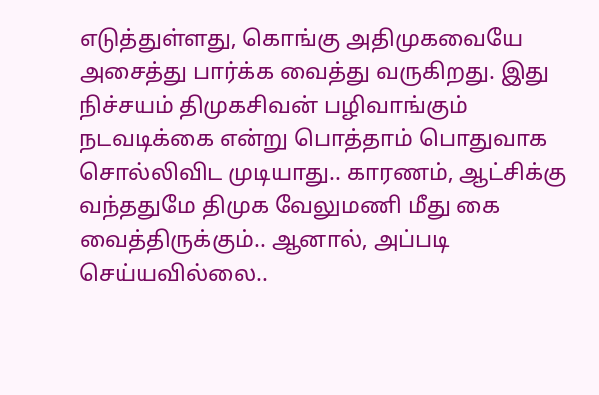எடுத்துள்ளது, கொங்கு அதிமுகவையே அசைத்து பார்க்க வைத்து வருகிறது. இது நிச்சயம் திமுகசிவன் பழிவாங்கும் நடவடிக்கை என்று பொத்தாம் பொதுவாக சொல்லிவிட முடியாது.. காரணம், ஆட்சிக்கு வந்ததுமே திமுக வேலுமணி மீது கை வைத்திருக்கும்.. ஆனால், அப்படி செய்யவில்லை..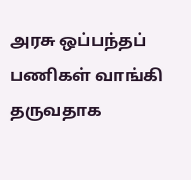அரசு ஒப்பந்தப் பணிகள் வாங்கி தருவதாக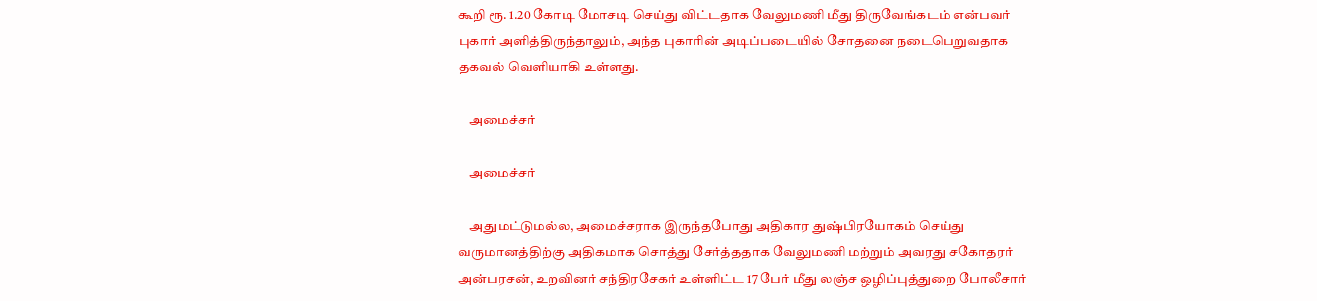கூறி ரூ. 1.20 கோடி மோசடி செய்து விட்டதாக வேலுமணி மீது திருவேங்கடம் என்பவர் புகார் அளித்திருந்தாலும், அந்த புகாரின் அடிப்படையில் சோதனை நடைபெறுவதாக தகவல் வெளியாகி உள்ளது.

    அமைச்சர்

    அமைச்சர்

    அதுமட்டுமல்ல, அமைச்சராக இருந்தபோது அதிகார துஷ்பிரயோகம் செய்து வருமானத்திற்கு அதிகமாக சொத்து சேர்த்ததாக வேலுமணி மற்றும் அவரது சகோதரர் அன்பரசன், உறவினர் சந்திரசேகர் உள்ளிட்ட 17 பேர் மீது லஞ்ச ஒழிப்புத்துறை போலீசார்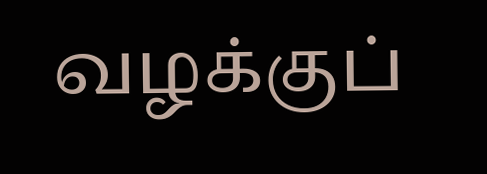வழக்குப்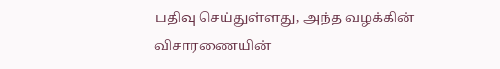பதிவு செய்துள்ளது, அந்த வழக்கின் விசாரணையின்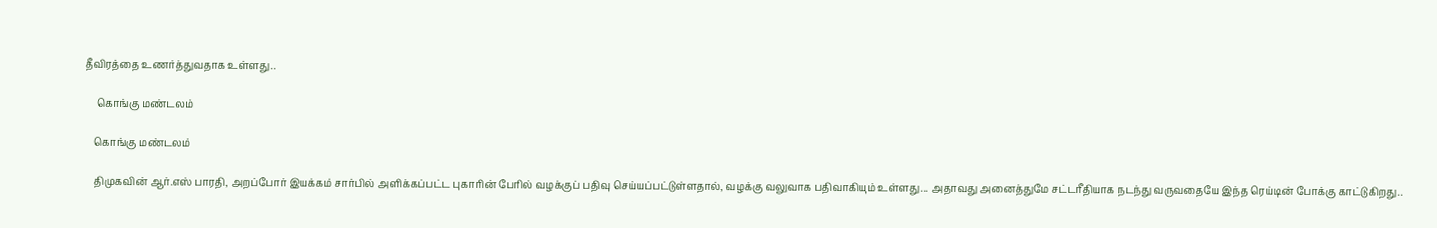தீவிரத்தை உணர்த்துவதாக உள்ளது..

     கொங்கு மண்டலம்

    கொங்கு மண்டலம்

    திமுகவின் ஆர்.எஸ் பாரதி, அறப்போர் இயக்கம் சார்பில் அளிக்கப்பட்ட புகாரின் பேரில் வழக்குப் பதிவு செய்யப்பட்டுள்ளதால், வழக்கு வலுவாக பதிவாகியும் உள்ளது... அதாவது அனைத்துமே சட்டரீதியாக நடந்து வருவதையே இந்த ரெய்டின் போக்கு காட்டுகிறது..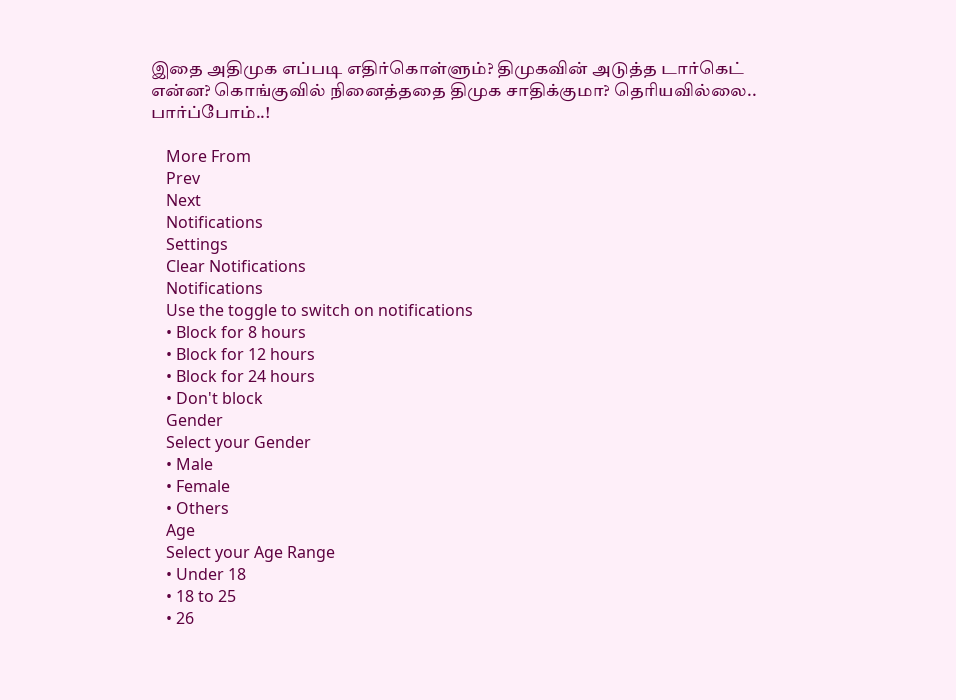இதை அதிமுக எப்படி எதிர்கொள்ளும்? திமுகவின் அடுத்த டார்கெட் என்ன? கொங்குவில் நினைத்ததை திமுக சாதிக்குமா? தெரியவில்லை.. பார்ப்போம்..!

    More From
    Prev
    Next
    Notifications
    Settings
    Clear Notifications
    Notifications
    Use the toggle to switch on notifications
    • Block for 8 hours
    • Block for 12 hours
    • Block for 24 hours
    • Don't block
    Gender
    Select your Gender
    • Male
    • Female
    • Others
    Age
    Select your Age Range
    • Under 18
    • 18 to 25
    • 26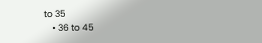to 35
    • 36 to 45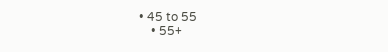• 45 to 55
    • 55+